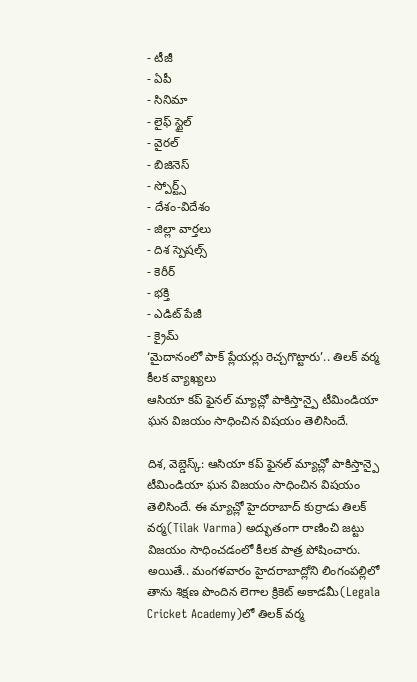- టీజీ
- ఏపీ
- సినిమా
- లైఫ్ స్టైల్
- వైరల్
- బిజినెస్
- స్పోర్ట్స్
- దేశం-విదేశం
- జిల్లా వార్తలు
- దిశ స్పెషల్స్
- కెరీర్
- భక్తి
- ఎడిట్ పేజీ
- క్రైమ్
‘మైదానంలో పాక్ ప్లేయర్లు రెచ్చగొట్టారు’.. తిలక్ వర్మ కీలక వ్యాఖ్యలు
ఆసియా కప్ ఫైనల్ మ్యాచ్లో పాకిస్తాన్పై టీమిండియా ఘన విజయం సాధించిన విషయం తెలిసిందే.

దిశ, వెబ్డెస్క్: ఆసియా కప్ ఫైనల్ మ్యాచ్లో పాకిస్తాన్పై టీమిండియా ఘన విజయం సాధించిన విషయం తెలిసిందే. ఈ మ్యాచ్లో హైదరాబాద్ కుర్రాడు తిలక్ వర్మ(Tilak Varma) అద్భుతంగా రాణించి జట్టు విజయం సాధించడంలో కీలక పాత్ర పోషించారు. అయితే.. మంగళవారం హైదరాబాద్లోని లింగంపల్లిలో తాను శిక్షణ పొందిన లెగాల క్రికెట్ అకాడమీ(Legala Cricket Academy)లో తిలక్ వర్మ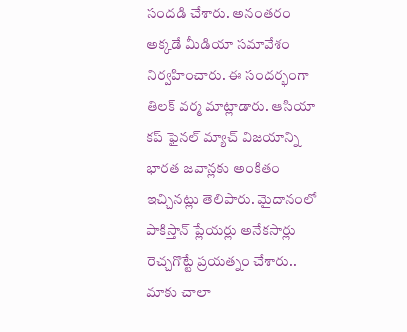సందడి చేశారు. అనంతరం అక్కడే మీడియా సమావేశం నిర్వహించారు. ఈ సందర్భంగా తిలక్ వర్మ మాట్లాడారు. ఆసియా కప్ ఫైనల్ మ్యాచ్ విజయాన్ని భారత జవాన్లకు అంకితం ఇచ్చినట్లు తెలిపారు. మైదానంలో పాకిస్తాన్ ప్లేయర్లు అనేకసార్లు రెచ్చగొట్టే ప్రయత్నం చేశారు.. మాకు చాలా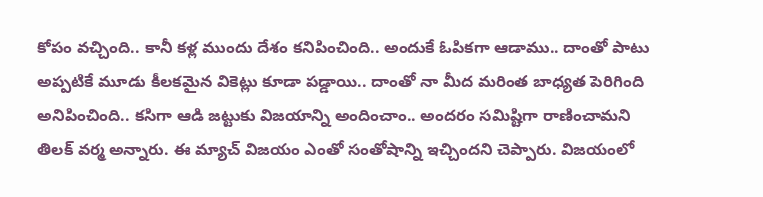కోపం వచ్చింది.. కానీ కళ్ల ముందు దేశం కనిపించింది.. అందుకే ఓపికగా ఆడాము.. దాంతో పాటు అప్పటికే మూడు కీలకమైన వికెట్లు కూడా పడ్డాయి.. దాంతో నా మీద మరింత బాధ్యత పెరిగింది అనిపించింది.. కసిగా ఆడి జట్టుకు విజయాన్ని అందించాం.. అందరం సమిష్టిగా రాణించామని తిలక్ వర్మ అన్నారు. ఈ మ్యాచ్ విజయం ఎంతో సంతోషాన్ని ఇచ్చిందని చెప్పారు. విజయంలో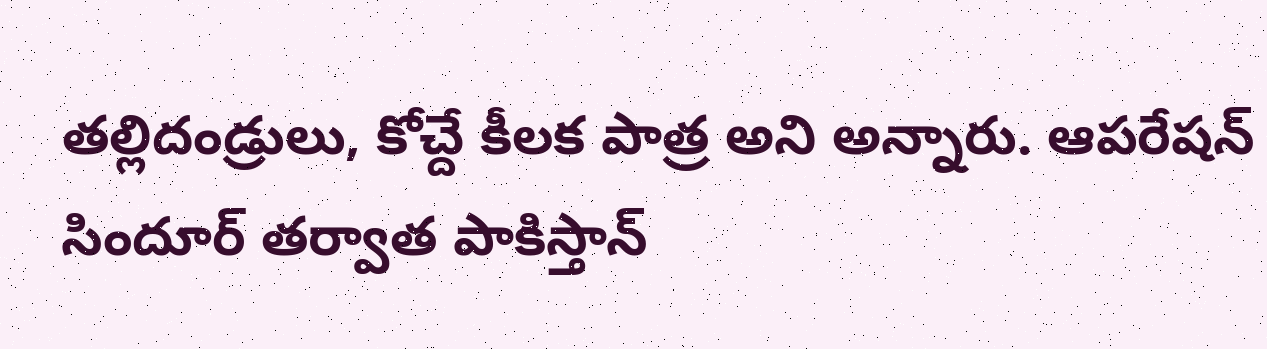తల్లిదండ్రులు, కోచ్దే కీలక పాత్ర అని అన్నారు. ఆపరేషన్ సిందూర్ తర్వాత పాకిస్తాన్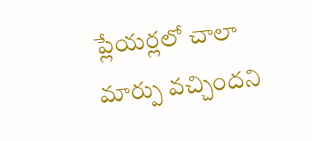ప్లేయర్లలో చాలా మార్పు వచ్చిందని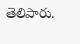తెలిపారు.